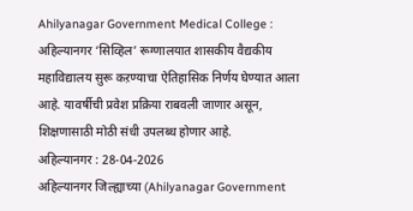Ahilyanagar Government Medical College : अहिल्यानगर ‘सिव्हिल’ रूग्णालयात शासकीय वैद्यकीय महाविद्यालय सुरू कऱण्याचा ऐतिहासिक निर्णय घेण्यात आला आहे. यावर्षीची प्रवेश प्रक्रिया राबवली जाणार असून, शिक्षणासाठी मोठी संधी उपलब्ध होणार आहे.
अहिल्यानगर : 28-04-2026
अहिल्यानगर जिल्ह्याच्या (Ahilyanagar Government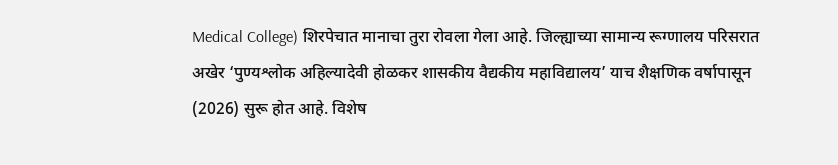Medical College) शिरपेचात मानाचा तुरा रोवला गेला आहे. जिल्ह्याच्या सामान्य रूग्णालय परिसरात अखेर ‘पुण्यश्लोक अहिल्यादेवी होळकर शासकीय वैद्यकीय महाविद्यालय’ याच शैक्षणिक वर्षापासून (2026) सुरू होत आहे. विशेष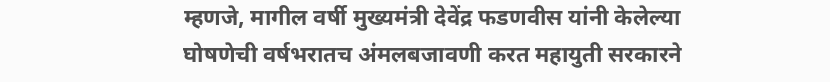म्हणजे, मागील वर्षी मुख्यमंत्री देवेंद्र फडणवीस यांनी केलेल्या घोषणेची वर्षभरातच अंमलबजावणी करत महायुती सरकारने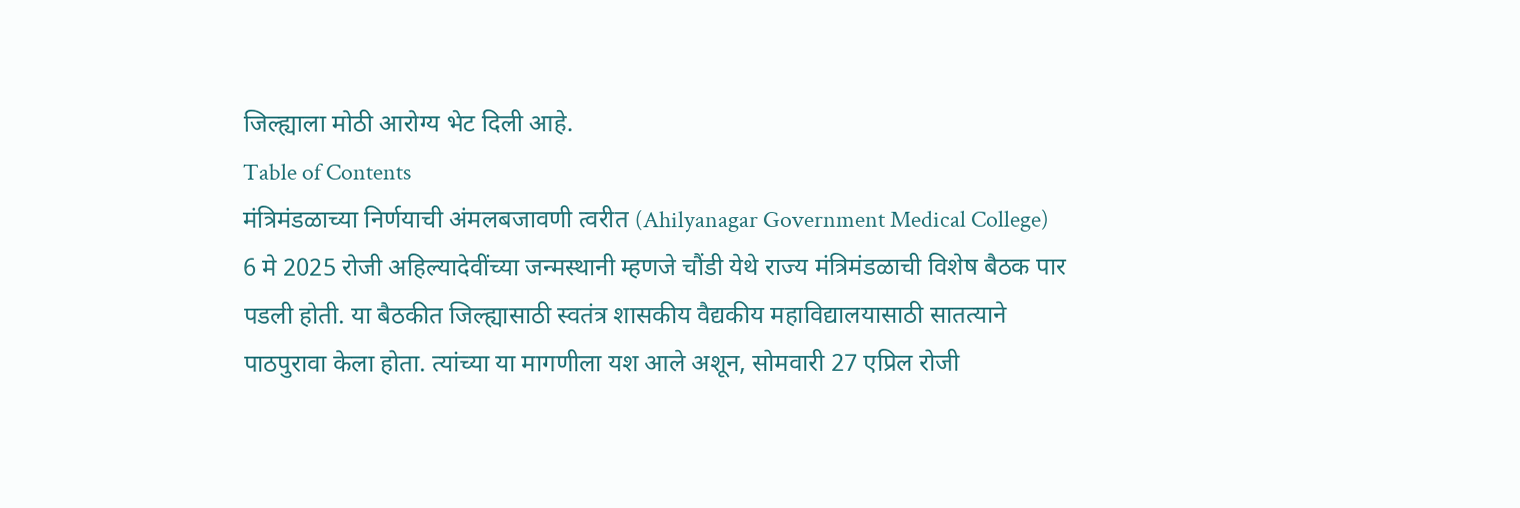जिल्ह्याला मोठी आरोग्य भेट दिली आहे.
Table of Contents
मंत्रिमंडळाच्या निर्णयाची अंमलबजावणी त्वरीत (Ahilyanagar Government Medical College)
6 मे 2025 रोजी अहिल्यादेवींच्या जन्मस्थानी म्हणजे चौंडी येथे राज्य मंत्रिमंडळाची विशेष बैठक पार पडली होती. या बैठकीत जिल्ह्यासाठी स्वतंत्र शासकीय वैद्यकीय महाविद्यालयासाठी सातत्याने पाठपुरावा केला होता. त्यांच्या या मागणीला यश आले अशून, सोमवारी 27 एप्रिल रोजी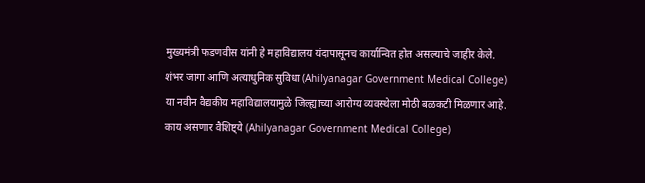मुख्यमंत्री फडणवीस यांनी हे महाविद्यालय यंदापासूनच कार्यान्वित होत असल्याचे जाहीर केले.
शंभर जागा आणि अत्याधुनिक सुविधा (Ahilyanagar Government Medical College)
या नवीन वैद्यकीय महाविद्यालयामुळे जिल्ह्याच्या आरोग्य व्यवस्थेला मोठी बळकटी मिळणार आहे.
काय असणार वैशिष्ट्ये (Ahilyanagar Government Medical College)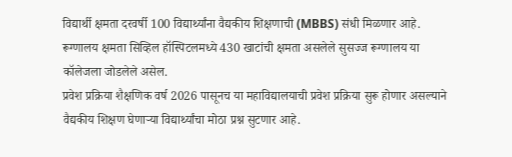विद्यार्थी क्षमता दरवर्षी 100 विद्यार्थ्यांना वैद्यकीय शिक्षणाची (MBBS) संधी मिळणार आहे.
रूग्णालय क्षमता सिव्हिल हॉस्पिटलमध्ये 430 खाटांची क्षमता असलेले सुसज्ज रूग्णालय या कॉलेजला जोडलेले असेल.
प्रवेश प्रक्रिया शैक्षणिक वर्ष 2026 पासूनच या महाविद्यालयाची प्रवेश प्रक्रिया सुरू होणार असल्याने वैद्यकीय शिक्षण घेणाऱ्या विद्यार्थ्यांचा मोठा प्रश्न सुटणार आहे.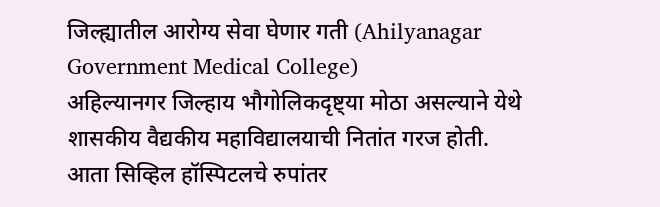जिल्ह्यातील आरोग्य सेवा घेणार गती (Ahilyanagar Government Medical College)
अहिल्यानगर जिल्हाय भौगोलिकदृष्ट्या मोठा असल्याने येथे शासकीय वैद्यकीय महाविद्यालयाची नितांत गरज होती. आता सिव्हिल हॉस्पिटलचे रुपांतर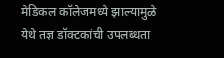मेडिकल कॉलेजमध्ये झाल्यामुळे येथे तज्ञ डॉक्टकांची उपलब्धता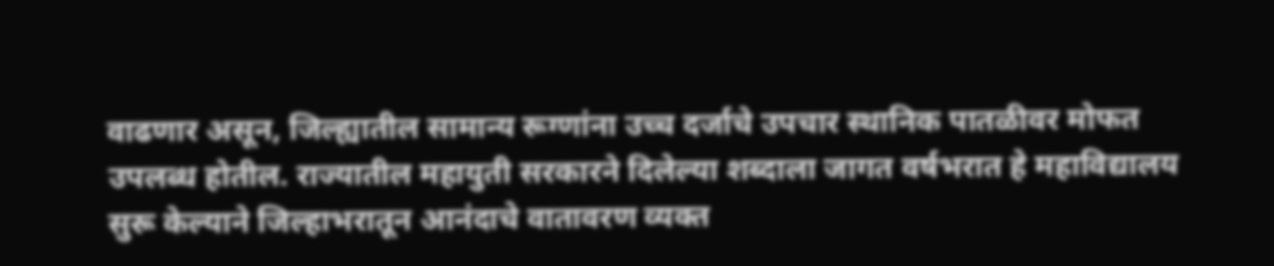वाढणार असून, जिल्ह्यातील सामान्य रूग्णांना उच्च दर्जाचे उपचार स्थानिक पातळीवर मोफत उपलब्ध होतील. राज्यातील महायुती सरकारने दिलेल्या शब्दाला जागत वर्षभरात हे महाविद्यालय सुरू केल्याने जिल्हाभरातून आनंदाचे वातावरण व्यक्त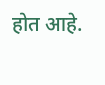होत आहे.